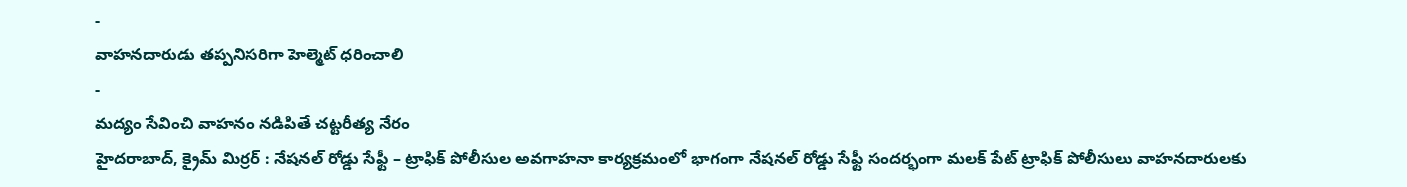-
వాహనదారుడు తప్పనిసరిగా హెల్మెట్ ధరించాలి
-
మద్యం సేవించి వాహనం నడిపితే చట్టరీత్య నేరం
హైదరాబాద్, క్రైమ్ మిర్రర్ : నేషనల్ రోడ్డు సేఫ్టీ – ట్రాఫిక్ పోలీసుల అవగాహనా కార్యక్రమంలో భాగంగా నేషనల్ రోడ్డు సేఫ్టీ సందర్భంగా మలక్ పేట్ ట్రాఫిక్ పోలీసులు వాహనదారులకు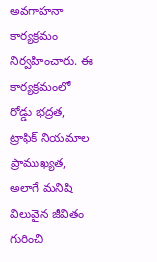అవగాహనా కార్యక్రమం నిర్వహించారు. ఈ కార్యక్రమంలో రోడ్డు భద్రత, ట్రాఫిక్ నియమాల ప్రాముఖ్యత, అలాగే మనిషి విలువైన జీవితం గురించి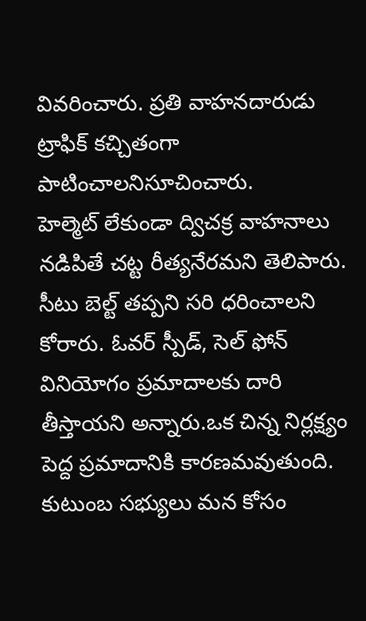వివరించారు. ప్రతి వాహనదారుడు ట్రాఫిక్ కచ్చితంగా పాటించాలనిసూచించారు.
హెల్మెట్ లేకుండా ద్విచక్ర వాహనాలు నడిపితే చట్ట రీత్యనేరమని తెలిపారు. సీటు బెల్ట్ తప్పని సరి ధరించాలని కోరారు. ఓవర్ స్పీడ్, సెల్ ఫోన్ వినియోగం ప్రమాదాలకు దారి తీస్తాయని అన్నారు.ఒక చిన్న నిర్లక్ష్యం పెద్ద ప్రమాదానికి కారణమవుతుంది. కుటుంబ సభ్యులు మన కోసం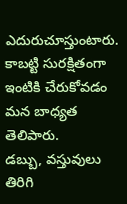ఎదురుచూస్తుంటారు. కాబట్టి సురక్షితంగా ఇంటికి చేరుకోవడం మన బాధ్యత తెలిపారు.
డబ్బు, వస్తువులు తిరిగి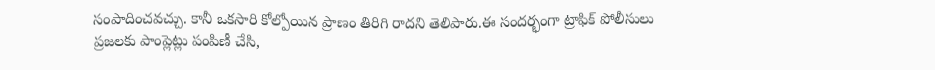సంపాదించవచ్చు. కానీ ఒకసారి కోల్పోయిన ప్రాణం తిరిగి రాదని తెలిపారు.ఈ సందర్భంగా ట్రాఫిక్ పోలీసులు ప్రజలకు పాంప్లెట్లు పంపిణీ చేసి,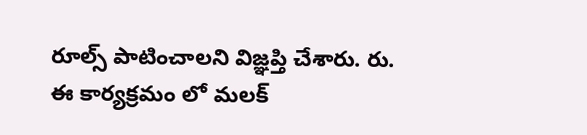రూల్స్ పాటించాలని విజ్ఞప్తి చేశారు. రు. ఈ కార్యక్రమం లో మలక్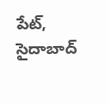పేట్, సైదాబాద్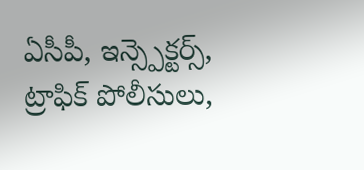ఏసీపీ, ఇన్స్పెక్టర్స్, ట్రాఫిక్ పోలీసులు,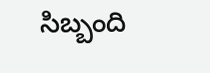సిబ్బంది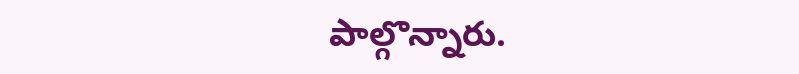పాల్గొన్నారు.